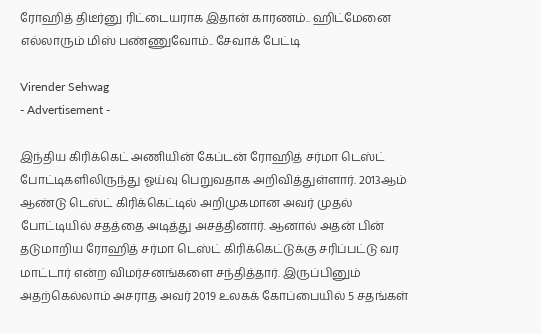ரோஹித் திடீர்னு ரிட்டையராக இதான் காரணம்.. ஹிட்மேனை எல்லாரும் மிஸ் பண்ணுவோம்.. சேவாக் பேட்டி

Virender Sehwag
- Advertisement -

இந்திய கிரிக்கெட் அணியின் கேப்டன் ரோஹித் சர்மா டெஸ்ட் போட்டிகளிலிருந்து ஓய்வு பெறுவதாக அறிவித்துள்ளார். 2013ஆம் ஆண்டு டெஸ்ட் கிரிக்கெட்டில் அறிமுகமான அவர் முதல் போட்டியில் சதத்தை அடித்து அசத்தினார். ஆனால் அதன் பின் தடுமாறிய ரோஹித் சர்மா டெஸ்ட் கிரிக்கெட்டுக்கு சரிப்பட்டு வர மாட்டார் என்ற விமர்சனங்களை சந்தித்தார். இருப்பினும் அதற்கெல்லாம் அசராத அவர் 2019 உலகக் கோப்பையில் 5 சதங்கள்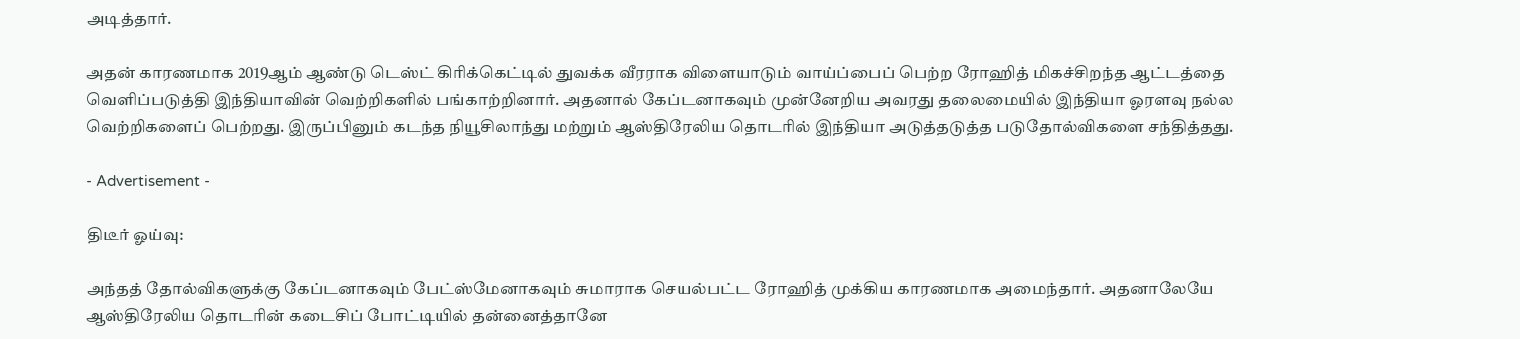அடித்தார்.

அதன் காரணமாக 2019ஆம் ஆண்டு டெஸ்ட் கிரிக்கெட்டில் துவக்க வீரராக விளையாடும் வாய்ப்பைப் பெற்ற ரோஹித் மிகச்சிறந்த ஆட்டத்தை வெளிப்படுத்தி இந்தியாவின் வெற்றிகளில் பங்காற்றினார். அதனால் கேப்டனாகவும் முன்னேறிய அவரது தலைமையில் இந்தியா ஓரளவு நல்ல வெற்றிகளைப் பெற்றது. இருப்பினும் கடந்த நியூசிலாந்து மற்றும் ஆஸ்திரேலிய தொடரில் இந்தியா அடுத்தடுத்த படுதோல்விகளை சந்தித்தது.

- Advertisement -

திடீர் ஓய்வு:

அந்தத் தோல்விகளுக்கு கேப்டனாகவும் பேட்ஸ்மேனாகவும் சுமாராக செயல்பட்ட ரோஹித் முக்கிய காரணமாக அமைந்தார். அதனாலேயே ஆஸ்திரேலிய தொடரின் கடைசிப் போட்டியில் தன்னைத்தானே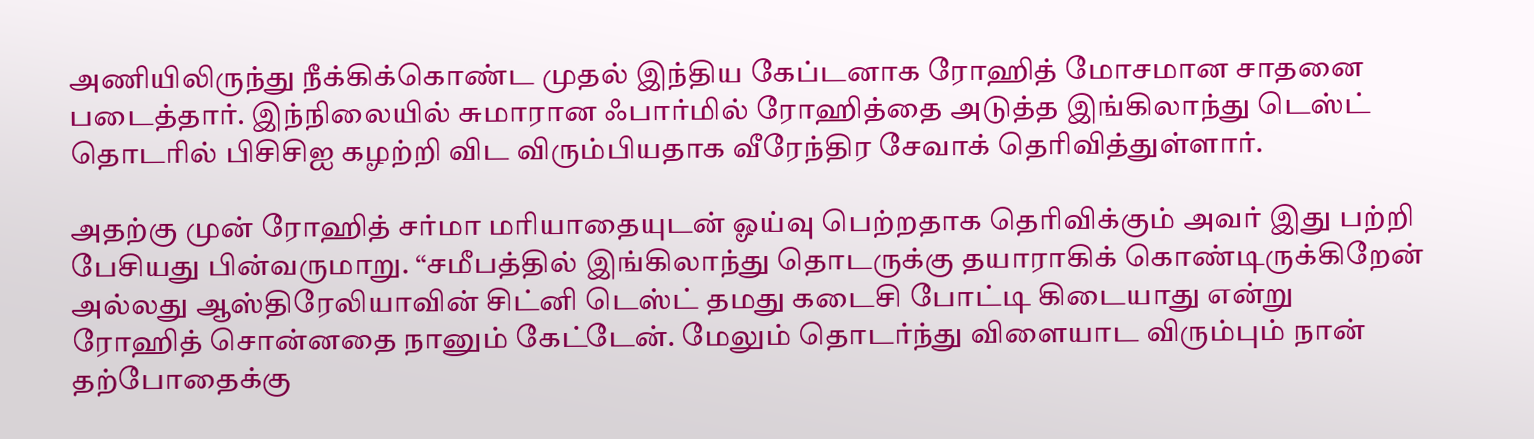அணியிலிருந்து நீக்கிக்கொண்ட முதல் இந்திய கேப்டனாக ரோஹித் மோசமான சாதனை படைத்தார். இந்நிலையில் சுமாரான ஃபார்மில் ரோஹித்தை அடுத்த இங்கிலாந்து டெஸ்ட் தொடரில் பிசிசிஐ கழற்றி விட விரும்பியதாக வீரேந்திர சேவாக் தெரிவித்துள்ளார்.

அதற்கு முன் ரோஹித் சர்மா மரியாதையுடன் ஓய்வு பெற்றதாக தெரிவிக்கும் அவர் இது பற்றி பேசியது பின்வருமாறு. “சமீபத்தில் இங்கிலாந்து தொடருக்கு தயாராகிக் கொண்டிருக்கிறேன் அல்லது ஆஸ்திரேலியாவின் சிட்னி டெஸ்ட் தமது கடைசி போட்டி கிடையாது என்று ரோஹித் சொன்னதை நானும் கேட்டேன். மேலும் தொடர்ந்து விளையாட விரும்பும் நான் தற்போதைக்கு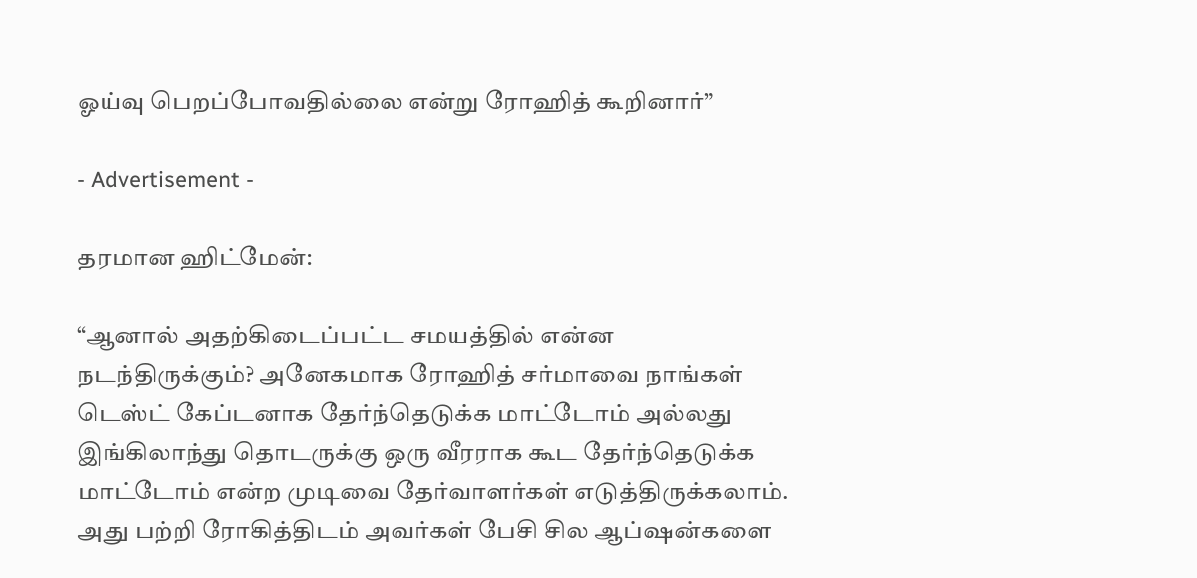ஓய்வு பெறப்போவதில்லை என்று ரோஹித் கூறினார்”

- Advertisement -

தரமான ஹிட்மேன்:

“ஆனால் அதற்கிடைப்பட்ட சமயத்தில் என்ன நடந்திருக்கும்? அனேகமாக ரோஹித் சர்மாவை நாங்கள் டெஸ்ட் கேப்டனாக தேர்ந்தெடுக்க மாட்டோம் அல்லது இங்கிலாந்து தொடருக்கு ஒரு வீரராக கூட தேர்ந்தெடுக்க மாட்டோம் என்ற முடிவை தேர்வாளர்கள் எடுத்திருக்கலாம். அது பற்றி ரோகித்திடம் அவர்கள் பேசி சில ஆப்ஷன்களை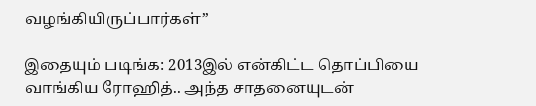வழங்கியிருப்பார்கள்”

இதையும் படிங்க: 2013இல் என்கிட்ட தொப்பியை வாங்கிய ரோஹித்.. அந்த சாதனையுடன்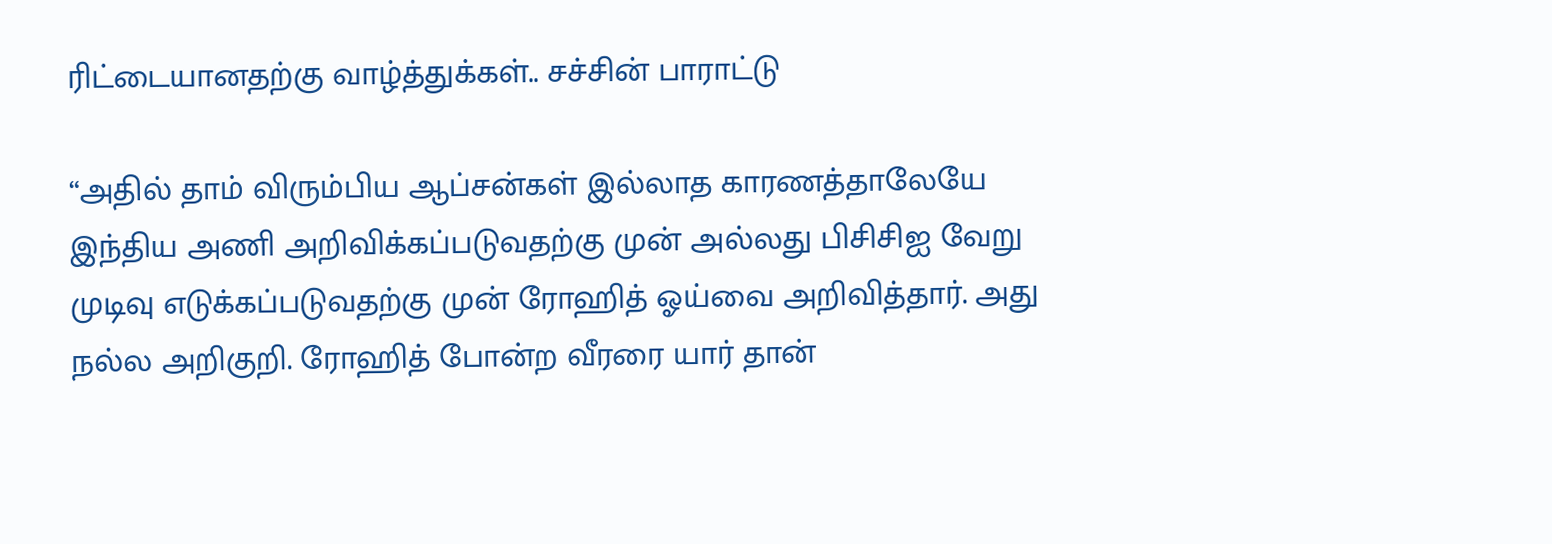ரிட்டையானதற்கு வாழ்த்துக்கள்.. சச்சின் பாராட்டு

“அதில் தாம் விரும்பிய ஆப்சன்கள் இல்லாத காரணத்தாலேயே இந்திய அணி அறிவிக்கப்படுவதற்கு முன் அல்லது பிசிசிஐ வேறு முடிவு எடுக்கப்படுவதற்கு முன் ரோஹித் ஓய்வை அறிவித்தார். அது நல்ல அறிகுறி. ரோஹித் போன்ற வீரரை யார் தான்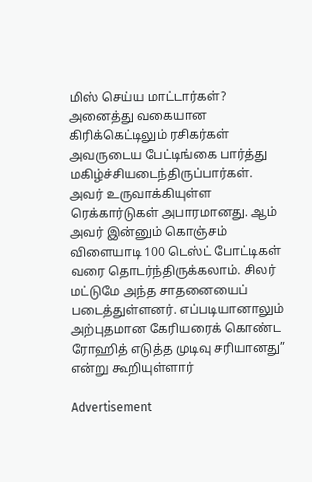மிஸ் செய்ய மாட்டார்கள்? அனைத்து வகையான கிரிக்கெட்டிலும் ரசிகர்கள் அவருடைய பேட்டிங்கை பார்த்து மகிழ்ச்சியடைந்திருப்பார்கள். அவர் உருவாக்கியுள்ள ரெக்கார்டுகள் அபாரமானது. ஆம் அவர் இன்னும் கொஞ்சம் விளையாடி 100 டெஸ்ட் போட்டிகள் வரை தொடர்ந்திருக்கலாம். சிலர் மட்டுமே அந்த சாதனையைப் படைத்துள்ளனர். எப்படியானாலும் அற்புதமான கேரியரைக் கொண்ட ரோஹித் எடுத்த முடிவு சரியானது” என்று கூறியுள்ளார்

Advertisement